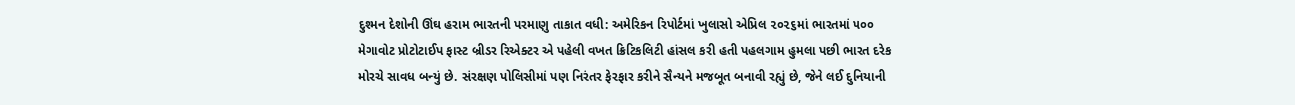દુશ્મન દેશોની ઊંઘ હરામ ભારતની પરમાણુ તાકાત વધી: અમેરિકન રિપોર્ટમાં ખુલાસો એપ્રિલ ૨૦૨૬માં ભારતમાં ૫૦૦ મેગાવોટ પ્રોટોટાઈપ ફાસ્ટ બ્રીડર રિએક્ટર એ પહેલી વખત ક્રિટિકલિટી હાંસલ કરી હતી પહલગામ હુમલા પછી ભારત દરેક મોરચે સાવધ બન્યું છે. સંરક્ષણ પોલિસીમાં પણ નિરંતર ફેરફાર કરીને સૈન્યને મજબૂત બનાવી રહ્યું છે, જેને લઈ દુનિયાની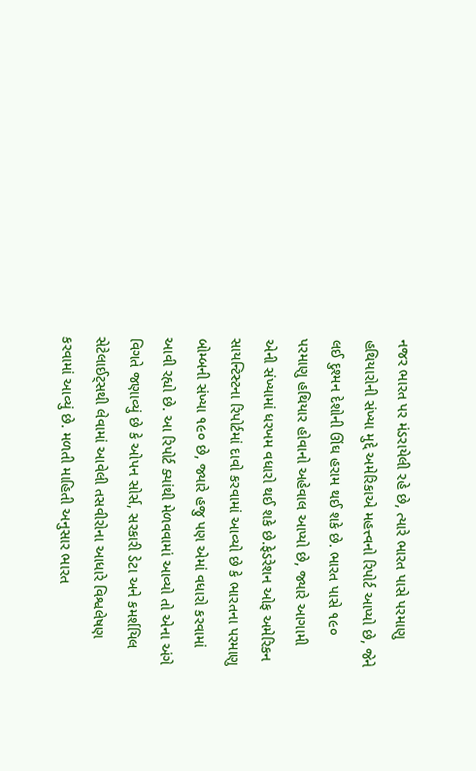નજર ભારત પર મંડરાયેલી રહે છે, ત્યારે ભારત પાસે પરમાણુ હથિયારોની સંખ્યા મુદ્દે અમેરિકાએ મહત્ત્વનો રિપોર્ટ આપ્યો છે, જેને લઈ દુશ્મન દેશોની ઊંઘ હરામ થઈ શકે છે. ભારત પાસે ૧૯૦ પરમાણુ હથિયાર હોવાનો અહેવાલ આપ્યો છે, જ્યારે આગામી એની સંખ્યામાં ધરખમ વધારો થઈ શકે છે.ફેડરેશન ઓફ અમેરિકન સાયન્ટિસ્ટના રિપોર્ટમાં દાવો કરવામાં આવ્યો છે કે ભારતના પરમાણુ બોમ્બની સંખ્યા ૧૯૦ છે, જ્યારે હજુ પણ એમાં વધારો કરવામાં આવી રહ્યો છે. આ રિપોર્ટ ક્યાંથી મેળવવામાં આવ્યો તો એના અંગે વિગતે જણાવ્યું છે કે ઓપન સોર્સ, સરકારી ડેટા અને કમર્શયિલ સેટેલાઈટ્સથી લેવામાં આવેલી તસવીરોના આધારે વિશ્વલેષણ કરવામાં આવ્યું છે. મળતી માહિતી અનુસાર ભારત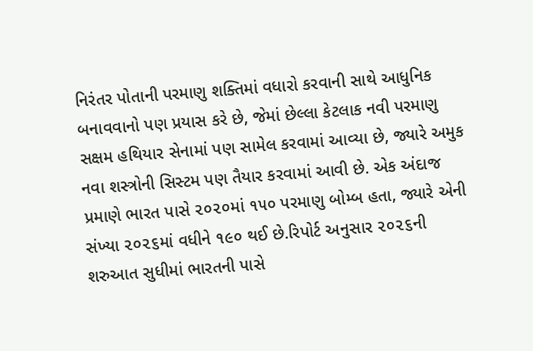નિરંતર પોતાની પરમાણુ શક્તિમાં વધારો કરવાની સાથે આધુનિક બનાવવાનો પણ પ્રયાસ કરે છે, જેમાં છેલ્લા કેટલાક નવી પરમાણુ સક્ષમ હથિયાર સેનામાં પણ સામેલ કરવામાં આવ્યા છે, જ્યારે અમુક નવા શસ્ત્રોની સિસ્ટમ પણ તૈયાર કરવામાં આવી છે. એક અંદાજ પ્રમાણે ભારત પાસે ૨૦૨૦માં ૧૫૦ પરમાણુ બોમ્બ હતા, જ્યારે એની સંખ્યા ૨૦૨૬માં વધીને ૧૯૦ થઈ છે.રિપોર્ટ અનુસાર ૨૦૨૬ની શરુઆત સુધીમાં ભારતની પાસે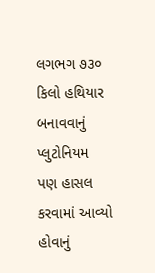લગભગ ૭૩૦ કિલો હથિયાર બનાવવાનું પ્લુટોનિયમ પણ હાસલ કરવામાં આવ્યો હોવાનું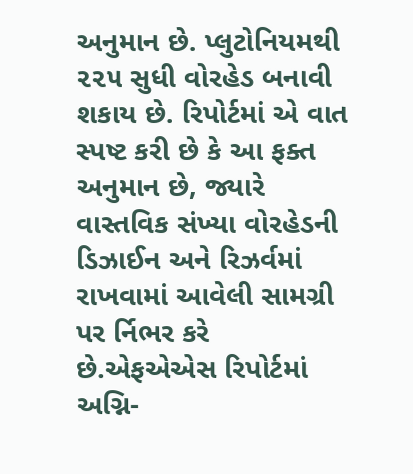અનુમાન છે. પ્લુટોનિયમથી ૨૨૫ સુધી વોરહેડ બનાવી શકાય છે. રિપોર્ટમાં એ વાત સ્પષ્ટ કરી છે કે આ ફક્ત અનુમાન છે, જ્યારે વાસ્તવિક સંખ્યા વોરહેડની ડિઝાઈન અને રિઝર્વમાં રાખવામાં આવેલી સામગ્રી પર ર્નિભર કરે છે.એફએએસ રિપોર્ટમાં અગ્નિ-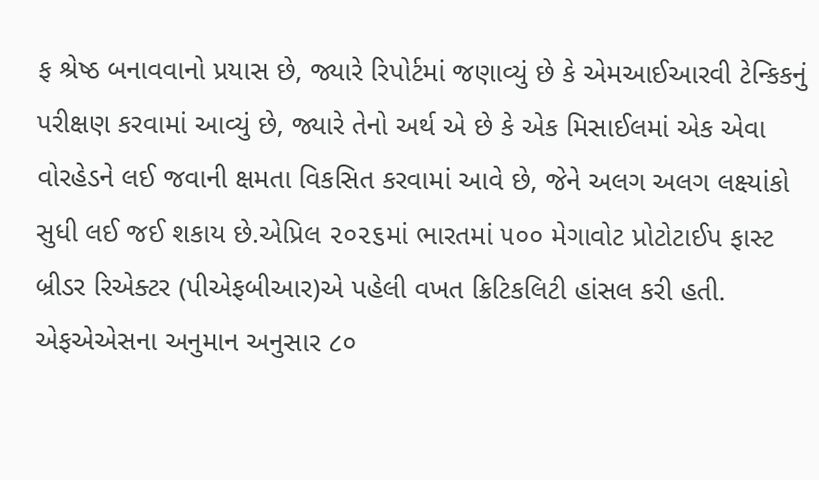ફ શ્રેષ્ઠ બનાવવાનો પ્રયાસ છે, જ્યારે રિપોર્ટમાં જણાવ્યું છે કે એમઆઈઆરવી ટેન્કિકનું પરીક્ષણ કરવામાં આવ્યું છે, જ્યારે તેનો અર્થ એ છે કે એક મિસાઈલમાં એક એવા વોરહેડને લઈ જવાની ક્ષમતા વિકસિત કરવામાં આવે છે, જેને અલગ અલગ લક્ષ્યાંકો સુધી લઈ જઈ શકાય છે.એપ્રિલ ૨૦૨૬માં ભારતમાં ૫૦૦ મેગાવોટ પ્રોટોટાઈપ ફાસ્ટ બ્રીડર રિએક્ટર (પીએફબીઆર)એ પહેલી વખત ક્રિટિકલિટી હાંસલ કરી હતી. એફએએસના અનુમાન અનુસાર ૮૦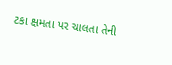ટકા ક્ષમતા પર ચાલતા તેની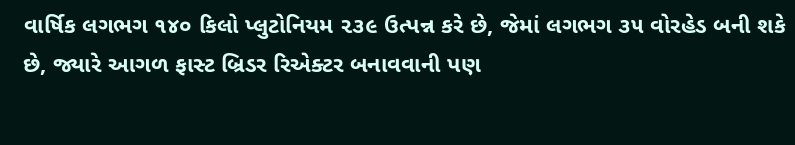વાર્ષિક લગભગ ૧૪૦ કિલો પ્લુટોનિયમ ૨૩૯ ઉત્પન્ન કરે છે, જેમાં લગભગ ૩૫ વોરહેડ બની શકે છે, જ્યારે આગળ ફાસ્ટ બ્રિડર રિએક્ટર બનાવવાની પણ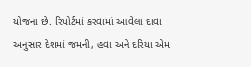યોજના છે. રિપોર્ટમાં કરવામાં આવેલા દાવા અનુસાર દેશમાં જમની, હવા અને દરિયા એમ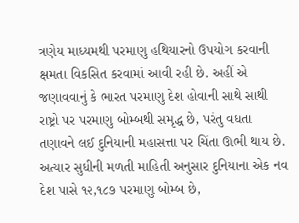ત્રણેય માધ્યમથી પરમાણુ હથિયારનો ઉપયોગ કરવાની ક્ષમતા વિકસિત કરવામાં આવી રહી છે. અહીં એ જણાવવાનું કે ભારત પરમાણુ દેશ હોવાની સાથે સાથી રાષ્ટ્રો પર પરમાણુ બોમ્બથી સમૃદ્ધ છે, પરંતુ વધતા તણાવને લઈ દુનિયાની મહાસત્તા પર ચિંતા ઊભી થાય છે. અત્યાર સુધીની મળતી માહિતી અનુસાર દુનિયાના એક નવ દેશ પાસે ૧૨,૧૮૭ પરમાણુ બોમ્બ છે,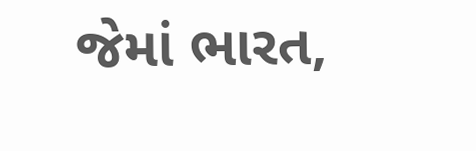જેમાં ભારત,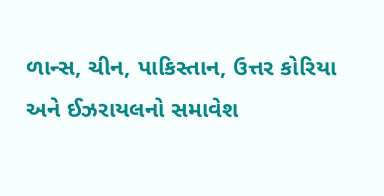ળાન્સ, ચીન, પાકિસ્તાન, ઉત્તર કોરિયા અને ઈઝરાયલનો સમાવેશ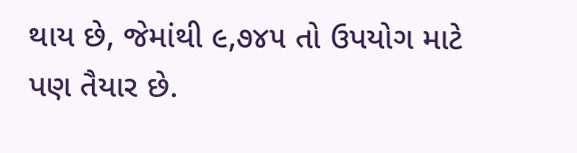થાય છે, જેમાંથી ૯,૭૪૫ તો ઉપયોગ માટે પણ તૈયાર છે.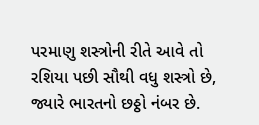પરમાણુ શસ્ત્રોની રીતે આવે તો રશિયા પછી સૌથી વધુ શસ્ત્રો છે, જ્યારે ભારતનો છઠ્ઠો નંબર છે.